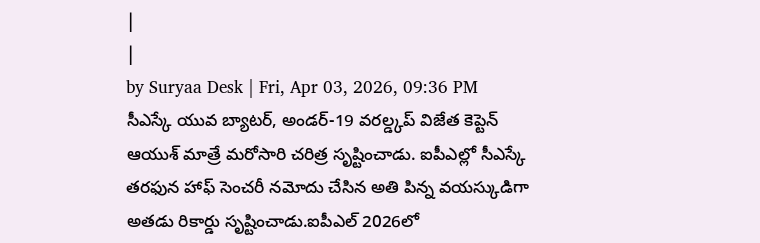|
|
by Suryaa Desk | Fri, Apr 03, 2026, 09:36 PM
సీఎస్కే యువ బ్యాటర్, అండర్-19 వరల్డ్కప్ విజేత కెప్టెన్ ఆయుశ్ మాత్రే మరోసారి చరిత్ర సృష్టించాడు. ఐపీఎల్లో సీఎస్కే తరఫున హాఫ్ సెంచరీ నమోదు చేసిన అతి పిన్న వయస్కుడిగా అతడు రికార్డు సృష్టించాడు.ఐపీఎల్ 2026లో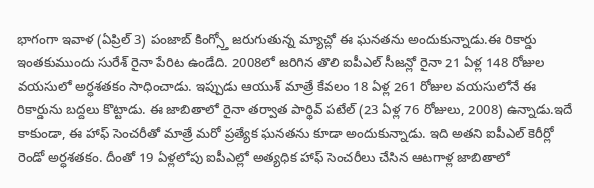భాగంగా ఇవాళ (ఏప్రిల్ 3) పంజాబ్ కింగ్స్తో జరుగుతున్న మ్యాచ్లో ఈ ఘనతను అందుకున్నాడు.ఈ రికార్డు ఇంతకుముందు సురేశ్ రైనా పేరిట ఉండేది. 2008లో జరిగిన తొలి ఐపీఎల్ సీజన్లో రైనా 21 ఏళ్ల 148 రోజుల వయసులో అర్ధశతకం సాధించాడు. ఇప్పుడు ఆయుశ్ మాత్రే కేవలం 18 ఏళ్ల 261 రోజుల వయసులోనే ఈ రికార్డును బద్దలు కొట్టాడు. ఈ జాబితాలో రైనా తర్వాత పార్థివ్ పటేల్ (23 ఏళ్ల 76 రోజులు, 2008) ఉన్నాడు.ఇదే కాకుండా, ఈ హాఫ్ సెంచరీతో మాత్రే మరో ప్రత్యేక ఘనతను కూడా అందుకున్నాడు. ఇది అతని ఐపీఎల్ కెరీర్లో రెండో అర్ధశతకం. దీంతో 19 ఏళ్లలోపు ఐపీఎల్లో అత్యధిక హాఫ్ సెంచరీలు చేసిన ఆటగాళ్ల జాబితాలో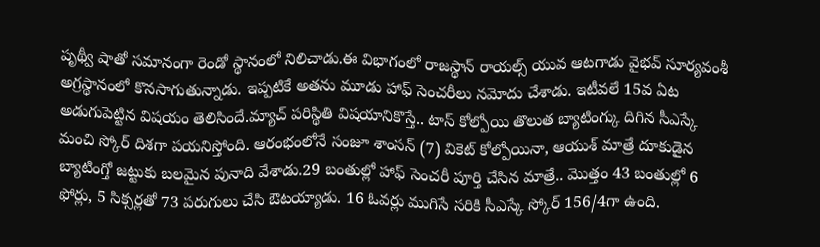పృథ్వీ షాతో సమానంగా రెండో స్థానంలో నిలిచాడు.ఈ విభాగంలో రాజస్థాన్ రాయల్స్ యువ ఆటగాడు వైభవ్ సూర్యవంశీ అగ్రస్థానంలో కొనసాగుతున్నాడు. ఇప్పటికే అతను మూడు హాఫ్ సెంచరీలు నమోదు చేశాడు. ఇటీవలే 15వ ఏట అడుగుపెట్టిన విషయం తెలిసిందే.మ్యాచ్ పరిస్థితి విషయానికొస్తే.. టాస్ కోల్పోయి తొలుత బ్యాటింగ్కు దిగిన సీఎస్కే మంచి స్కోర్ దిశగా పయనిస్తోంది. ఆరంభంలోనే సంజూ శాంసన్ (7) వికెట్ కోల్పోయినా, ఆయుశ్ మాత్రే దూకుడైన బ్యాటింగ్తో జట్టుకు బలమైన పునాది వేశాడు.29 బంతుల్లో హాఫ్ సెంచరీ పూర్తి చేసిన మాత్రే.. మొత్తం 43 బంతుల్లో 6 ఫోర్లు, 5 సిక్సర్లతో 73 పరుగులు చేసి ఔటయ్యాడు. 16 ఓవర్లు ముగిసే సరికి సీఎస్కే స్కోర్ 156/4గా ఉంది.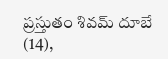ప్రస్తుతం శివమ్ దూబే (14),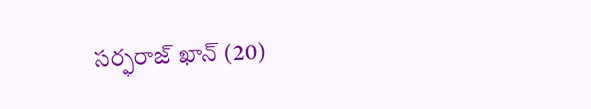సర్ఫరాజ్ ఖాన్ (20)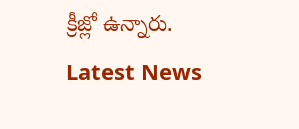క్రీజ్లో ఉన్నారు.
Latest News